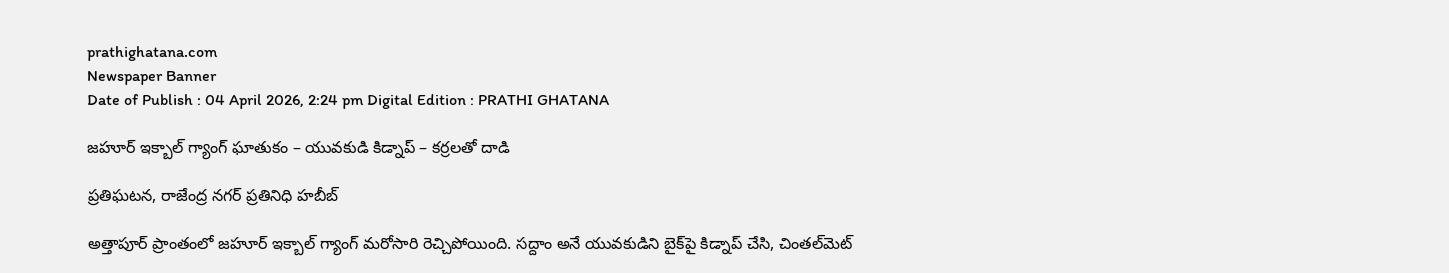prathighatana.com
Newspaper Banner
Date of Publish : 04 April 2026, 2:24 pm Digital Edition : PRATHI GHATANA

జహూర్‌ ఇక్బాల్ గ్యాంగ్ ఘాతుకం – యువకుడి కిడ్నాప్ – కర్రలతో దాడి

ప్రతిఘటన, రాజేంద్ర నగర్ ప్రతినిధి హబీబ్

అత్తాపూర్ ప్రాంతంలో జహూర్ ఇక్బాల్ గ్యాంగ్ మరోసారి రెచ్చిపోయింది. సద్దాం అనే యువకుడిని బైక్‌పై కిడ్నాప్ చేసి, చింతల్‌మెట్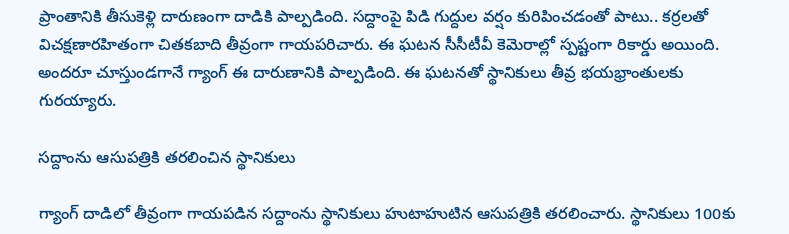ప్రాంతానికి తీసుకెళ్లి దారుణంగా దాడికి పాల్పడింది. సద్దాంపై పిడి గుద్దుల వర్షం కురిపించడంతో పాటు.. కర్రలతో విచక్షణారహితంగా చితకబాది తీవ్రంగా గాయపరిచారు. ఈ ఘటన సీసీటీవీ కెమెరాల్లో స్పష్టంగా రికార్డు అయింది. అందరూ చూస్తుండగానే గ్యాంగ్ ఈ దారుణానికి పాల్పడింది. ఈ ఘటనతో స్థానికులు తీవ్ర భయభ్రాంతులకు గురయ్యారు.

సద్దాంను ఆసుపత్రికి తరలించిన స్థానికులు

గ్యాంగ్‌ దాడిలో తీవ్రంగా గాయపడిన సద్దాంను స్థానికులు హుటాహుటిన ఆసుపత్రికి తరలించారు. స్థానికులు 100కు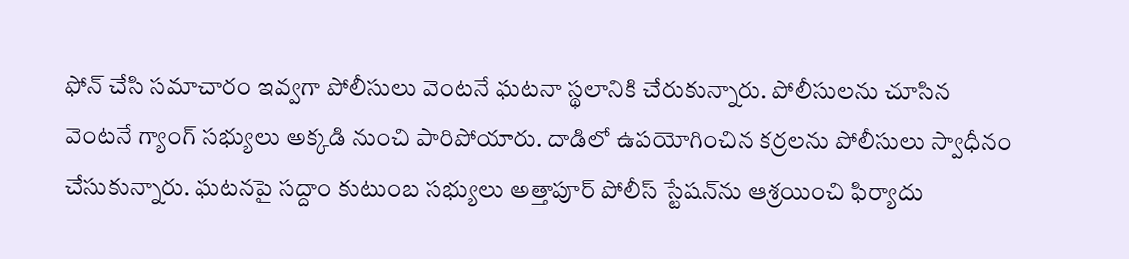ఫోన్ చేసి సమాచారం ఇవ్వగా పోలీసులు వెంటనే ఘటనా స్థలానికి చేరుకున్నారు. పోలీసులను చూసిన వెంటనే గ్యాంగ్ సభ్యులు అక్కడి నుంచి పారిపోయారు. దాడిలో ఉపయోగించిన కర్రలను పోలీసులు స్వాధీనం చేసుకున్నారు. ఘటనపై సద్దాం కుటుంబ సభ్యులు అత్తాపూర్ పోలీస్ స్టేషన్‌ను ఆశ్రయించి ఫిర్యాదు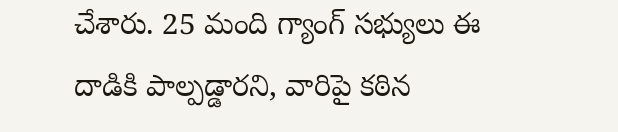చేశారు. 25 మంది గ్యాంగ్ సభ్యులు ఈ దాడికి పాల్పడ్డారని, వారిపై కఠిన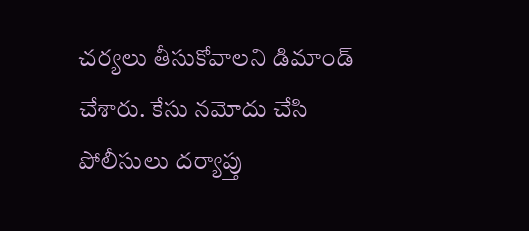చర్యలు తీసుకోవాలని డిమాండ్ చేశారు. కేసు నమోదు చేసి పోలీసులు దర్యాప్తు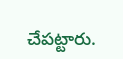చేపట్టారు.